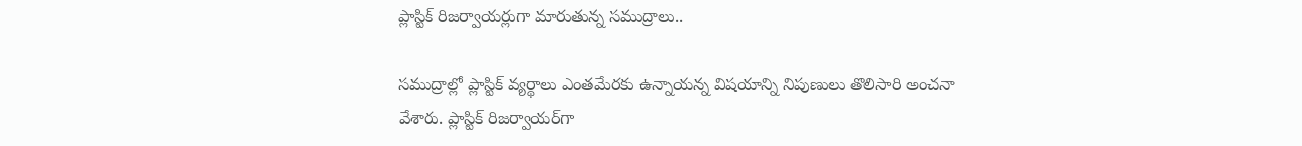ప్లాస్టిక్‌ రిజర్వాయర్లుగా మారుతున్న సముద్రాలు..

సముద్రాల్లో ప్లాస్టిక్‌ వ్యర్థాలు ఎంతమేరకు ఉన్నాయన్న విషయాన్ని నిపుణులు తొలిసారి అంచనా వేశారు. ప్లాస్టిక్‌ రిజర్వాయర్‌గా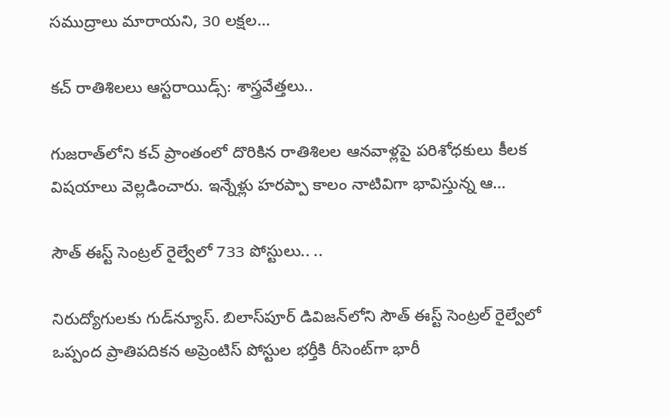సముద్రాలు మారాయని, 30 లక్షల…

కచ్‌ రాతిశిలలు ఆస్టరాయిడ్స్: శాస్త్రవేత్తలు..

గుజరాత్‌లోని కచ్ ప్రాంతంలో దొరికిన రాతిశిలల ఆనవాళ్లపై పరిశోధకులు కీలక విషయాలు వెల్లడించారు. ఇన్నేళ్లు హరప్పా కాలం నాటివిగా భావిస్తున్న ఆ…

సౌత్ ఈస్ట్ సెంట్రల్ రైల్వేలో 733 పోస్టులు.. ..

నిరుద్యోగులకు గుడ్‌న్యూస్. బిలాస్‌పూర్ డివిజన్‌లోని సౌత్ ఈస్ట్ సెంట్రల్ రైల్వేలో ఒప్పంద ప్రాతిపదికన అప్రెంటిస్ పోస్టుల భర్తీకి రీసెంట్‌గా భారీ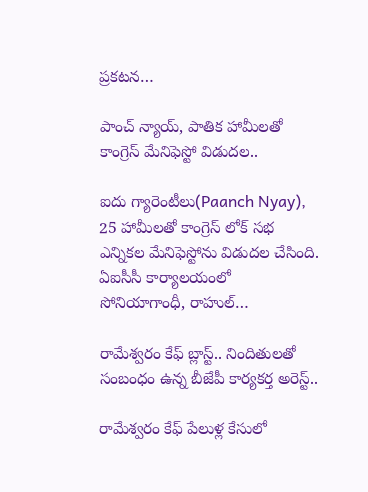ప్రకటన…

పాంచ్ న్యాయ్, పాతిక హామీలతో కాంగ్రెస్ మేనిఫెస్టో విడుదల..

ఐదు గ్యారెంటీలు(Paanch Nyay), 25 హామీలతో కాంగ్రెస్ లోక్ సభ ఎన్నికల మేనిఫెస్టోను విడుదల చేసింది. ఏఐసీసీ కార్యాలయంలో సోనియాగాంధీ, రాహుల్…

రామేశ్వరం కేఫ్ బ్లాస్ట్.. నిందితులతో సంబంధం ఉన్న బీజేపీ కార్యకర్త అరెస్ట్..

రామేశ్వరం కేఫ్‌ పేలుళ్ల కేసులో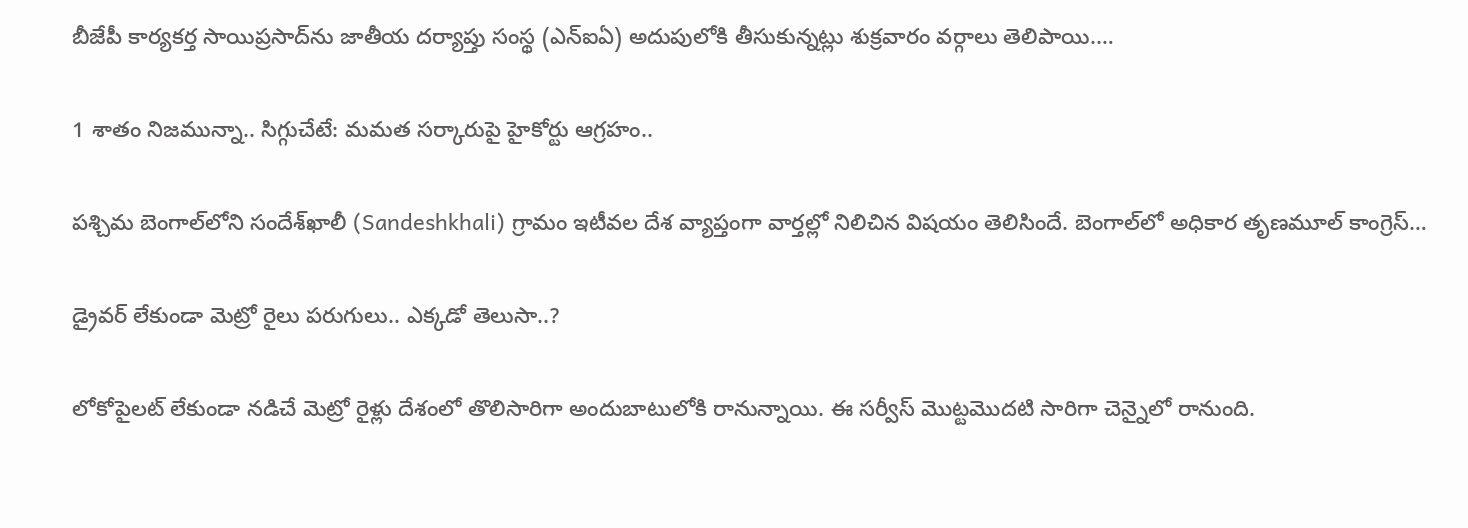బీజేపీ కార్యకర్త సాయిప్రసాద్‌ను జాతీయ దర్యాప్తు సంస్థ (ఎన్‌ఐఏ) అదుపులోకి తీసుకున్నట్లు శుక్రవారం వర్గాలు తెలిపాయి.…

1 శాతం నిజమున్నా.. సిగ్గుచేటే: మమత సర్కారుపై హైకోర్టు ఆగ్రహం..

పశ్చిమ బెంగాల్‌లోని సందేశ్‌ఖాలీ (Sandeshkhali) గ్రామం ఇటీవల దేశ వ్యాప్తంగా వార్తల్లో నిలిచిన విషయం తెలిసిందే. బెంగాల్‌లో అధికార తృణమూల్ కాంగ్రెస్…

డ్రైవర్ లేకుండా మెట్రో రైలు పరుగులు.. ఎక్కడో తెలుసా..?

లోకోపైలట్ లేకుండా నడిచే మెట్రో రైళ్లు దేశంలో తొలిసారిగా అందుబాటులోకి రానున్నాయి. ఈ సర్వీస్ మొట్టమొదటి సారిగా చెన్నైలో రానుంది.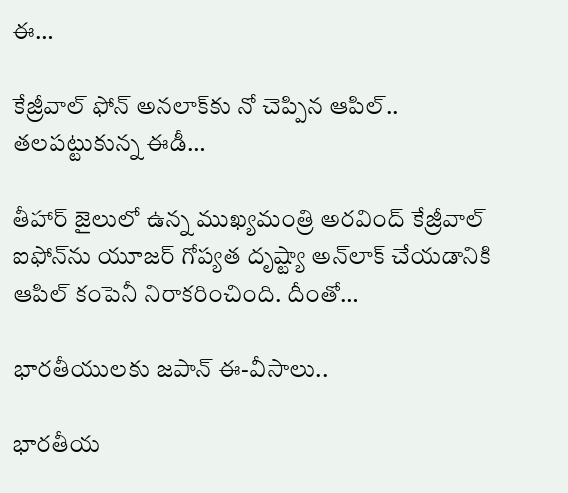ఈ…

కేజ్రీవాల్ ఫోన్ అనలాక్‌కు నో చెప్పిన ఆపిల్.. తలపట్టుకున్న ఈడీ…

తీహార్ జైలులో ఉన్న ముఖ్యమంత్రి అరవింద్ కేజ్రీవాల్ ఐఫోన్‌ను యూజర్ గోప్యత దృష్ట్యా అన్‌లాక్ చేయడానికి ఆపిల్ కంపెనీ నిరాకరించింది. దీంతో…

భారతీయులకు జపాన్ ఈ-వీసాలు..

భారతీయ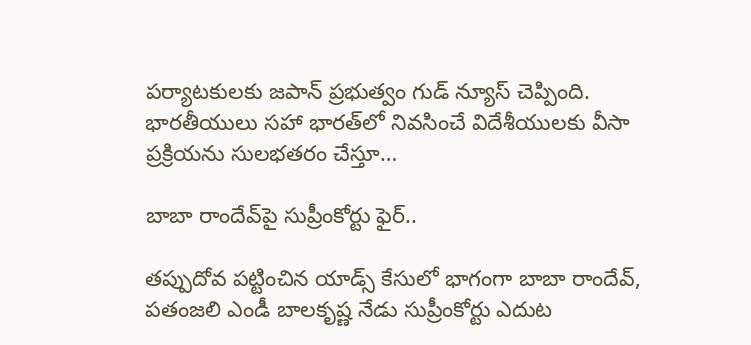పర్యాటకులకు జపాన్ ప్రభుత్వం గుడ్ న్యూస్ చెప్పింది. భారతీయులు సహా భారత్‌లో నివసించే విదేశీయులకు వీసా ప్రక్రియను సులభతరం చేస్తూ…

బాబా రాందేవ్‌పై సుప్రీంకోర్టు ఫైర్‌..

తప్పుదోవ పట్టించిన యాడ్స్ కేసులో భాగంగా బాబా రాందేవ్, పతంజలి ఎండీ బాలకృష్ణ నేడు సుప్రీంకోర్టు ఎదుట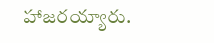హాజరయ్యారు.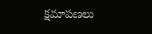క్షమాపణలు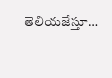తెలియజేస్తూ…